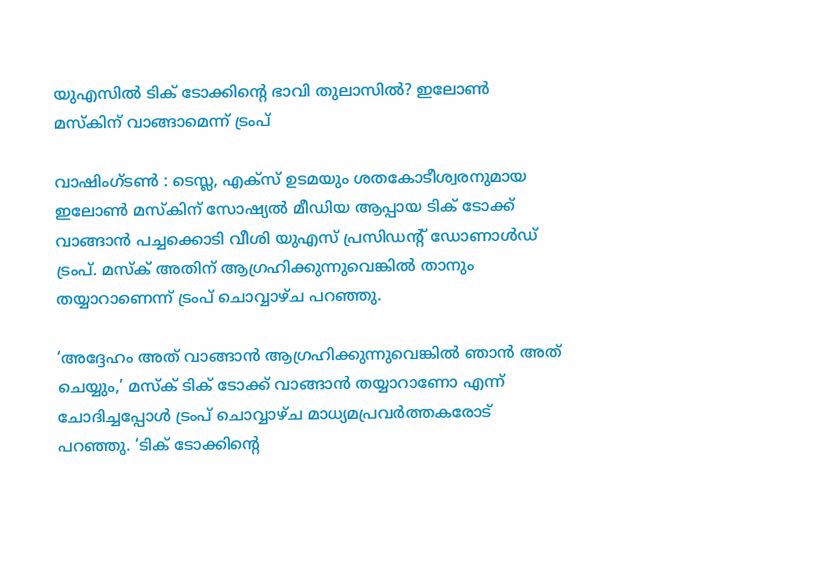യുഎസില്‍ ടിക് ടോക്കിന്റെ ഭാവി തുലാസില്‍? ഇലോണ്‍ മസ്‌കിന് വാങ്ങാമെന്ന് ട്രംപ്

വാഷിംഗ്ടണ്‍ : ടെസ്ല, എക്‌സ് ഉടമയും ശതകോടീശ്വരനുമായ ഇലോണ്‍ മസ്‌കിന് സോഷ്യല്‍ മീഡിയ ആപ്പായ ടിക് ടോക്ക് വാങ്ങാന്‍ പച്ചക്കൊടി വീശി യുഎസ് പ്രസിഡന്റ് ഡോണാള്‍ഡ് ട്രംപ്. മസ്‌ക് അതിന് ആഗ്രഹിക്കുന്നുവെങ്കില്‍ താനും തയ്യാറാണെന്ന് ട്രംപ് ചൊവ്വാഴ്ച പറഞ്ഞു.

‘അദ്ദേഹം അത് വാങ്ങാന്‍ ആഗ്രഹിക്കുന്നുവെങ്കില്‍ ഞാന്‍ അത് ചെയ്യും,’ മസ്‌ക് ടിക് ടോക്ക് വാങ്ങാന്‍ തയ്യാറാണോ എന്ന് ചോദിച്ചപ്പോള്‍ ട്രംപ് ചൊവ്വാഴ്ച മാധ്യമപ്രവര്‍ത്തകരോട് പറഞ്ഞു. ‘ടിക് ടോക്കിന്റെ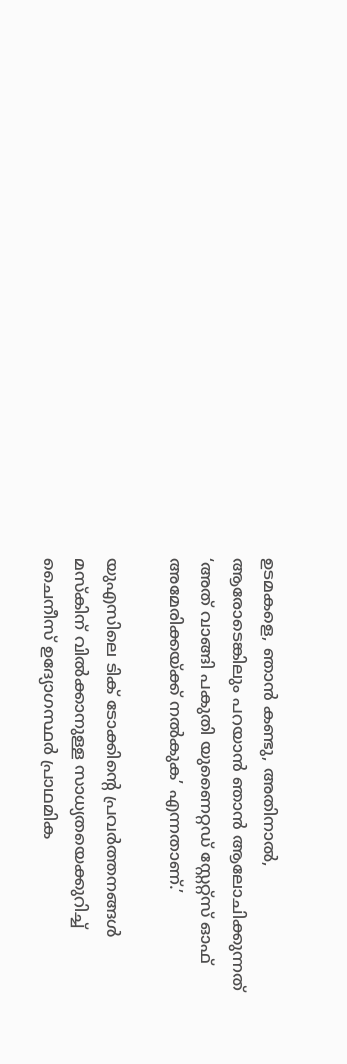ഉടമകളെ, ഞാന്‍ കണ്ടു, അതിനാല്‍, ആരോടെങ്കിലും പറയാന്‍ ഞാന്‍ ആലോചിക്കുന്നത് ‘അത് വാങ്ങി പകുതി യുണൈറ്റഡ് സ്റ്റേറ്റ്‌സ് ഓഫ് അമേരിക്കയ്ക്ക് നല്‍കുക’ എന്നതാണ്.’

യുഎസിലെ ടിക് ടോക്കിന്റെ പ്രവര്‍ത്തനങ്ങള്‍ മസ്‌കിന് വില്‍ക്കാനുള്ള സാധ്യതയെക്കുറിച്ച് ചൈനീസ് ഉദ്യോഗസ്ഥര്‍ പ്രാഥമിക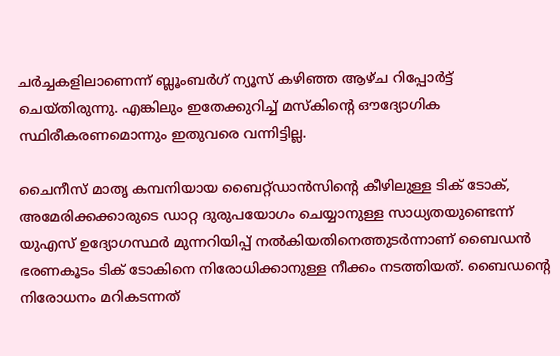ചര്‍ച്ചകളിലാണെന്ന് ബ്ലൂംബര്‍ഗ് ന്യൂസ് കഴിഞ്ഞ ആഴ്ച റിപ്പോര്‍ട്ട് ചെയ്തിരുന്നു. എങ്കിലും ഇതേക്കുറിച്ച് മസ്‌കിന്റെ ഔദ്യോഗിക സ്ഥിരീകരണമൊന്നും ഇതുവരെ വന്നിട്ടില്ല.

ചൈനീസ് മാതൃ കമ്പനിയായ ബൈറ്റ്ഡാന്‍സിന്റെ കീഴിലുള്ള ടിക് ടോക്, അമേരിക്കക്കാരുടെ ഡാറ്റ ദുരുപയോഗം ചെയ്യാനുള്ള സാധ്യതയുണ്ടെന്ന് യുഎസ് ഉദ്യോഗസ്ഥര്‍ മുന്നറിയിപ്പ് നല്‍കിയതിനെത്തുടര്‍ന്നാണ് ബൈഡന്‍ ഭരണകൂടം ടിക് ടോകിനെ നിരോധിക്കാനുള്ള നീക്കം നടത്തിയത്. ബൈഡന്റെ നിരോധനം മറികടന്നത്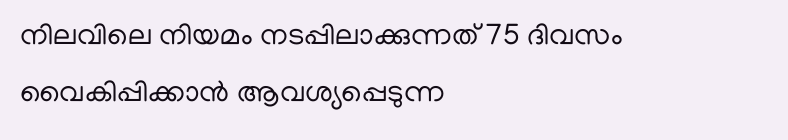നിലവിലെ നിയമം നടപ്പിലാക്കുന്നത് 75 ദിവസം വൈകിപ്പിക്കാന്‍ ആവശ്യപ്പെടുന്ന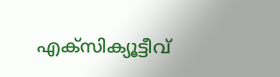എക്‌സിക്യൂട്ടീവ്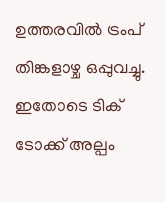ഉത്തരവില്‍ ട്രംപ് തിങ്കളാഴ്ച ഒപ്പുവച്ചു. ഇതോടെ ടിക് ടോക്ക് അല്പം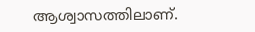ആശ്വാസത്തിലാണ്.